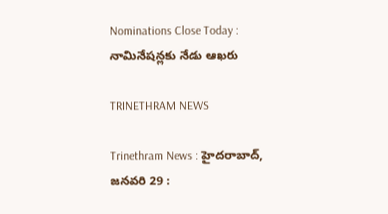Nominations Close Today : నామినేషన్లకు నేడు ఆఖరు

TRINETHRAM NEWS

Trinethram News : హైదరాబాద్‌, జనవరి 29 :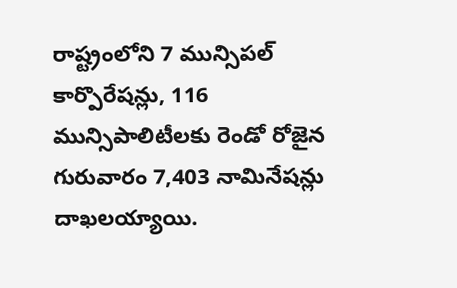రాష్ట్రంలోని 7 మున్సిపల్‌ కార్పొరేషన్లు, 116 మున్సిపాలిటీలకు రెండో రోజైన గురువారం 7,403 నామినేషన్లు దాఖలయ్యాయి.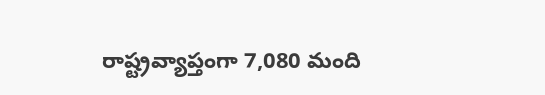రాష్ట్రవ్యాప్తంగా 7,080 మంది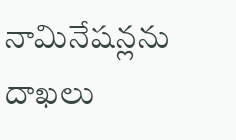నామినేషన్లను దాఖలు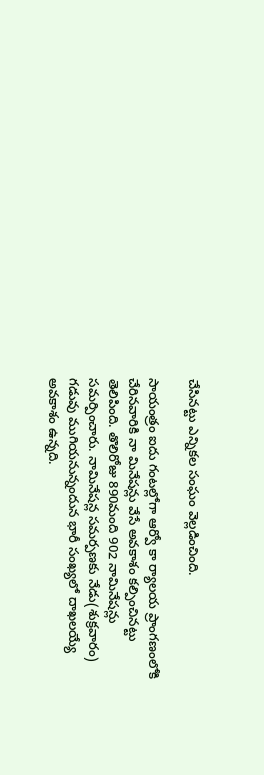చేసినట్టు ఎన్నికల సంఘం వెల్లడించింది.

సాయంత్రం ఐదు గంటల్లోగా ఆర్వో కా ర్యాలయ ప్రాంగణంలోకి చేరినవారికి నా మినేషన్లు వేసే అవకాశం కల్పించినట్టు తెలిపింది. తొలిరోజు 890మంది 902 నామినేషన్లు సమర్పించారు. నామినేషన్ల సమర్పణకు నేడు(శుక్రవారం) గడువు ముగియనున్నందున భారీ సంఖ్యలో దాఖలయ్యే అవకాశం ఉన్నది.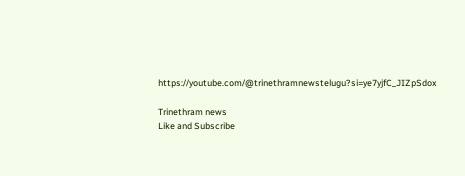https://youtube.com/@trinethramnewstelugu?si=ye7yjfC_JIZpSdox

Trinethram news
Like and Subscribe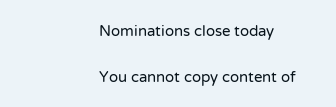Nominations close today

You cannot copy content of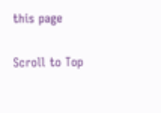this page

Scroll to Top